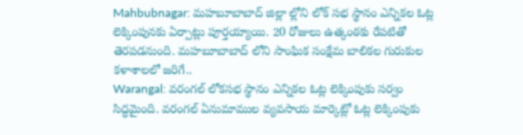Mahbubnagar: మహబూబాబాద్ జిల్లా ల్లోని లోక్ సభ స్థానం ఎన్నికల ఓట్ల లెక్కింపునకు ఏర్పాట్లు పూర్తయ్యాయి. 20 రోజులు ఉత్కంఠకు రేపటితో తెరపడనుంది. మహబూబాబాద్ లోని సాంఘిక సంక్షేమ బాలికల గురుకుల కళాశాలలో జరిగే..
Warangal: వరంగల్ లోకసభ స్థానం ఎన్నికల ఓట్ల లెక్కింపుకు సర్వం సిద్ధమైంది. వరంగల్ ఏనుమాముల వ్యవసాయ మార్కెట్లో ఓట్ల లెక్కింపుకు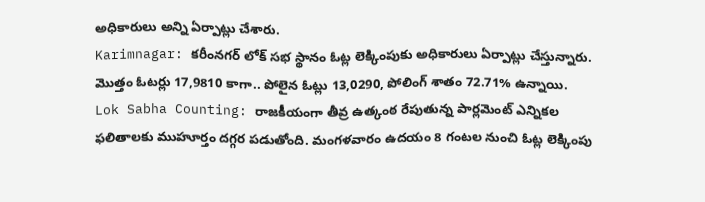అధికారులు అన్ని ఏర్పాట్లు చేశారు.
Karimnagar: కరీంనగర్ లోక్ సభ స్థానం ఓట్ల లెక్కింపుకు అధికారులు ఏర్పాట్లు చేస్తున్నారు. మొత్తం ఓటర్లు 17,9810 కాగా.. పోలైన ఓట్లు 13,0290, పోలింగ్ శాతం 72.71% ఉన్నాయి.
Lok Sabha Counting: రాజకీయంగా తీవ్ర ఉత్కంఠ రేపుతున్న పార్లమెంట్ ఎన్నికల ఫలితాలకు ముహూర్తం దగ్గర పడుతోంది. మంగళవారం ఉదయం 8 గంటల నుంచి ఓట్ల లెక్కింపు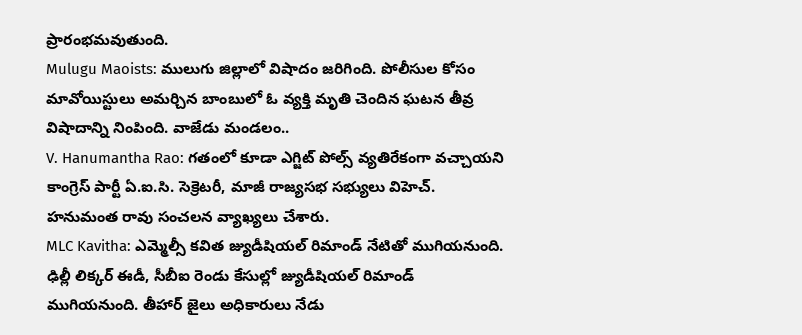ప్రారంభమవుతుంది.
Mulugu Maoists: ములుగు జిల్లాలో విషాదం జరిగింది. పోలీసుల కోసం మావోయిస్టులు అమర్చిన బాంబులో ఓ వ్యక్తి మృతి చెందిన ఘటన తీవ్ర విషాదాన్ని నింపింది. వాజేడు మండలం..
V. Hanumantha Rao: గతంలో కూడా ఎగ్జిట్ పోల్స్ వ్యతిరేకంగా వచ్చాయని కాంగ్రెస్ పార్టీ ఏ.ఐ.సి. సెక్రెటరీ, మాజీ రాజ్యసభ సభ్యులు విహెచ్. హనుమంత రావు సంచలన వ్యాఖ్యలు చేశారు.
MLC Kavitha: ఎమ్మెల్సీ కవిత జ్యుడీషియల్ రిమాండ్ నేటితో ముగియనుంది. ఢిల్లీ లిక్కర్ ఈడీ, సీబీఐ రెండు కేసుల్లో జ్యుడీషియల్ రిమాండ్ ముగియనుంది. తీహార్ జైలు అధికారులు నేడు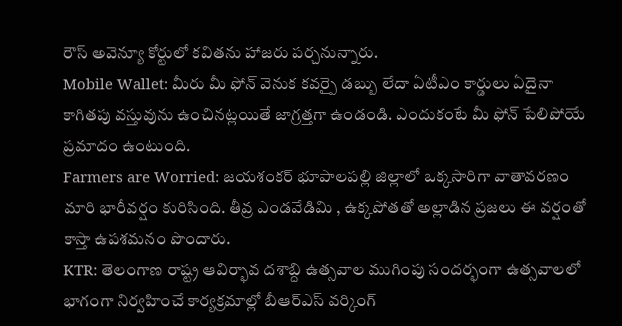రౌస్ అవెన్యూ కోర్టులో కవితను హాజరు పర్చనున్నారు.
Mobile Wallet: మీరు మీ ఫోన్ వెనుక కవర్పై డబ్బు లేదా ఏటీఎం కార్డులు ఏదైనా కాగితపు వస్తువును ఉంచినట్లయితే జాగ్రత్తగా ఉండండి. ఎందుకంటే మీ ఫోన్ పేలిపోయే ప్రమాదం ఉంటుంది.
Farmers are Worried: జయశంకర్ భూపాలపల్లి జిల్లాలో ఒక్కసారిగా వాతావరణం మారి భారీవర్షం కురిసింది. తీవ్ర ఎండవేడిమి , ఉక్కపోతతో అల్లాడిన ప్రజలు ఈ వర్షంతో కాస్తా ఉపశమనం పొందారు.
KTR: తెలంగాణ రాష్ట్ర ఆవిర్భావ దశాబ్ది ఉత్సవాల ముగింపు సందర్భంగా ఉత్సవాలలో భాగంగా నిర్వహించే కార్యక్రమాల్లో బీఆర్ఎస్ వర్కింగ్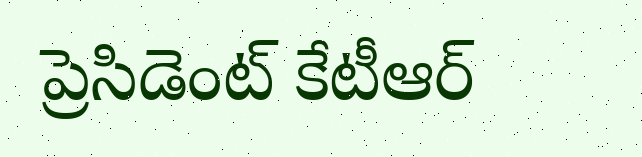ప్రెసిడెంట్ కేటీఆర్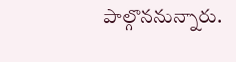పాల్గొననున్నారు.